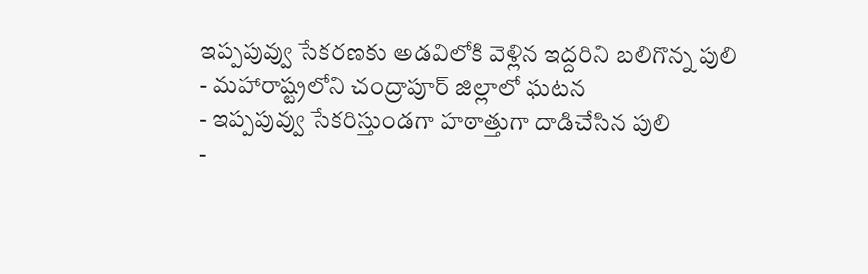ఇప్పపువ్వు సేకరణకు అడవిలోకి వెళ్లిన ఇద్దరిని బలిగొన్న పులి
- మహారాష్ట్రలోని చంద్రాపూర్ జిల్లాలో ఘటన
- ఇప్పపువ్వు సేకరిస్తుండగా హఠాత్తుగా దాడిచేసిన పులి
-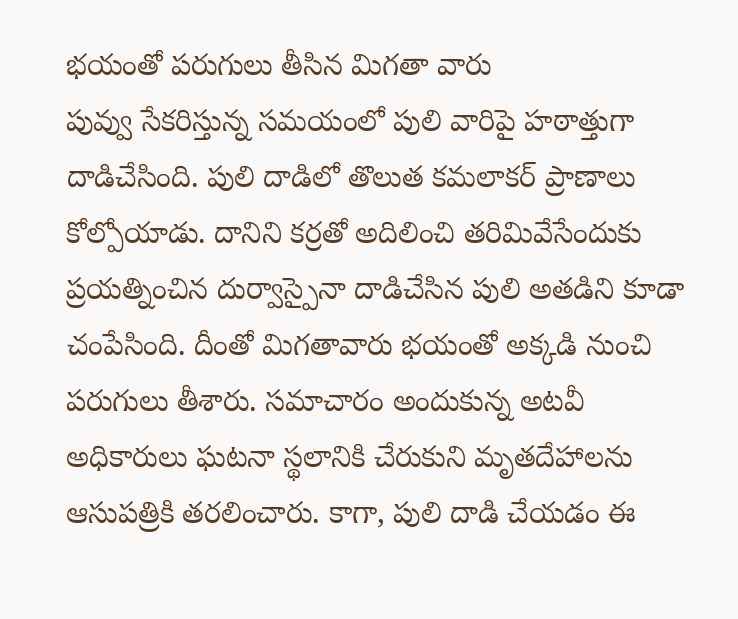భయంతో పరుగులు తీసిన మిగతా వారు
పువ్వు సేకరిస్తున్న సమయంలో పులి వారిపై హఠాత్తుగా దాడిచేసింది. పులి దాడిలో తొలుత కమలాకర్ ప్రాణాలు కోల్పోయాడు. దానిని కర్రతో అదిలించి తరిమివేసేందుకు ప్రయత్నించిన దుర్వాస్పైనా దాడిచేసిన పులి అతడిని కూడా చంపేసింది. దీంతో మిగతావారు భయంతో అక్కడి నుంచి పరుగులు తీశారు. సమాచారం అందుకున్న అటవీ అధికారులు ఘటనా స్థలానికి చేరుకుని మృతదేహాలను ఆసుపత్రికి తరలించారు. కాగా, పులి దాడి చేయడం ఈ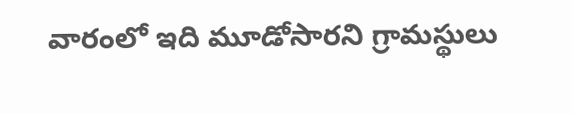వారంలో ఇది మూడోసారని గ్రామస్థులు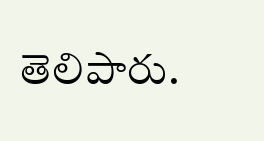తెలిపారు.